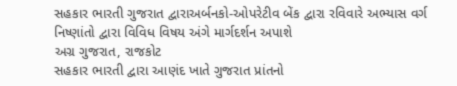સહકાર ભારતી ગુજરાત દ્વારાઅર્બનકો-ઓપરેટીવ બેંક દ્વારા રવિવારે અભ્યાસ વર્ગ
નિષ્ણાંતો દ્વારા વિવિધ વિષય અંગે માર્ગદર્શન અપાશે
અગ્ર ગુજરાત, રાજકોટ
સહકાર ભારતી દ્વારા આણંદ ખાતે ગુજરાત પ્રાંતનો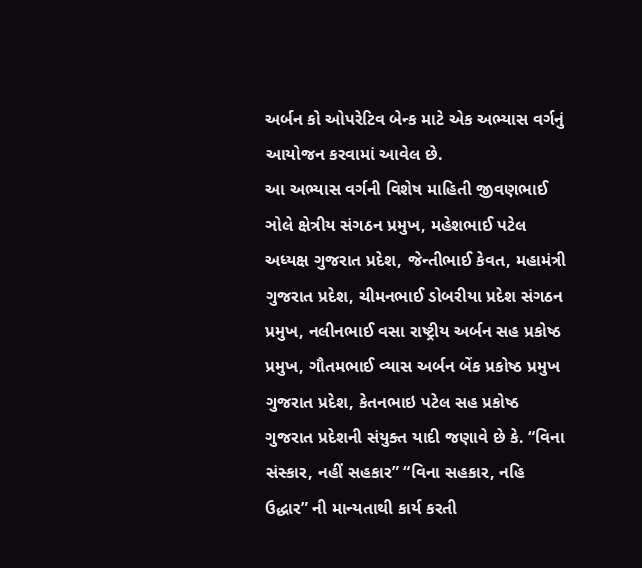અર્બન કો ઓપરેટિવ બેન્ક માટે એક અભ્યાસ વર્ગનું આયોજન કરવામાં આવેલ છે.
આ અભ્યાસ વર્ગની વિશેષ માહિતી જીવણભાઈ ઞોલે ક્ષેત્રીય સંગઠન પ્રમુખ, મહેશભાઈ પટેલ અધ્યક્ષ ગુજરાત પ્રદેશ, જેન્તીભાઈ કેવત, મહામંત્રી ગુજરાત પ્રદેશ, ચીમનભાઈ ડોબરીયા પ્રદેશ સંગઠન પ્રમુખ, નલીનભાઈ વસા રાષ્ટ્રીય અર્બન સહ પ્રકોષ્ઠ પ્રમુખ, ગૌતમભાઈ વ્યાસ અર્બન બેંક પ્રકોષ્ઠ પ્રમુખ ગુજરાત પ્રદેશ, કેતનભાઇ પટેલ સહ પ્રકોષ્ઠ ગુજરાત પ્રદેશની સંયુક્ત યાદી જણાવે છે કે. “વિના સંસ્કાર, નહીં સહકાર” “વિના સહકાર, નહિ ઉદ્ધાર” ની માન્યતાથી કાર્ય કરતી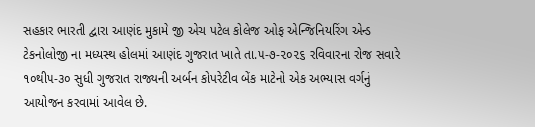સહકાર ભારતી દ્વારા આણંદ મુકામે જી એચ પટેલ કોલેજ ઓફ એન્જિનિયરિંગ એન્ડ ટેકનોલોજી ના મધ્યસ્થ હોલમાં આણંદ ગુજરાત ખાતે તા.૫-૭-૨૦૨૬ રવિવારના રોજ સવારે ૧૦થી૫-૩૦ સુધી ગુજરાત રાજ્યની અર્બન કોપરેટીવ બેંક માટેનો એક અભ્યાસ વર્ગનું આયોજન કરવામાં આવેલ છે.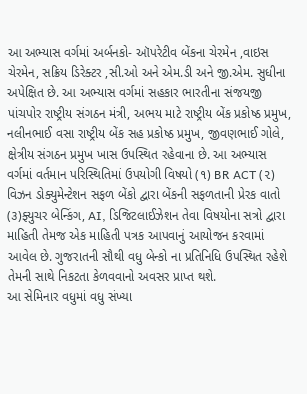આ અભ્યાસ વર્ગમાં અર્બનકો- ઑપરેટીવ બેંકના ચેરમેન ,વાઇસ ચેરમેન, સક્રિય ડિરેક્ટર ,સી.ઓ અને એમ.ડી અને જી.એમ. સુધીના અપેક્ષિત છે. આ અભ્યાસ વર્ગમાં સહકાર ભારતીના સંજયજી પાંચપોર રાષ્ટ્રીય સંગઠન મંત્રી, અભય માટે રાષ્ટ્રીય બેંક પ્રકોષ્ઠ પ્રમુખ, નલીનભાઈ વસા રાષ્ટ્રીય બેંક સહ પ્રકોષ્ઠ પ્રમુખ, જીવણભાઈ ગોલે, ક્ષેત્રીય સંગઠન પ્રમુખ ખાસ ઉપસ્થિત રહેવાના છે. આ અભ્યાસ વર્ગમાં વર્તમાન પરિસ્થિતિમાં ઉપયોગી વિષયો (૧) BR ACT (૨) વિઝન ડોક્યુમેન્ટેશન સફળ બેંકો દ્વારા બેંકની સફળતાની પ્રેરક વાતો (૩)ફ્યુચર બેન્કિંગ, AI, ડિજિટલાઈઝેશન તેવા વિષયોના સત્રો દ્વારા માહિતી તેમજ એક માહિતી પત્રક આપવાનું આયોજન કરવામાં આવેલ છે. ગુજરાતની સૌથી વધુ બેન્કો ના પ્રતિનિધિ ઉપસ્થિત રહેશે તેમની સાથે નિકટતા કેળવવાનો અવસર પ્રાપ્ત થશે.
આ સેમિનાર વધુમાં વધુ સંખ્યા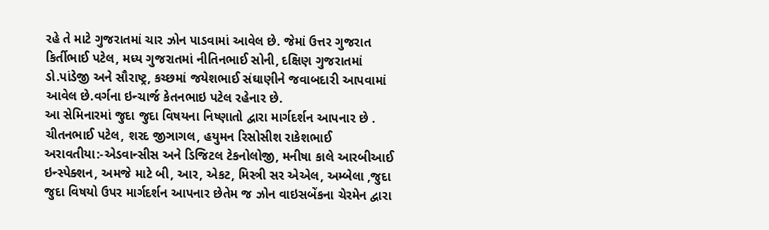રહે તે માટે ગુજરાતમાં ચાર ઝોન પાડવામાં આવેલ છે. જેમાં ઉત્તર ગુજરાત કિર્તીભાઈ પટેલ, મધ્ય ગુજરાતમાં નીતિનભાઈ સોની, દક્ષિણ ગુજરાતમાં ડો.પાંડેજી અને સૌરાષ્ટ્ર, કચ્છમાં જયેશભાઈ સંઘાણીને જવાબદારી આપવામાં આવેલ છે.વર્ગના ઇન્ચાર્જ કેતનભાઇ પટેલ રહેનાર છે.
આ સેમિનારમાં જુદા જુદા વિષયના નિષ્ણાતો દ્વારા માર્ગદર્શન આપનાર છે . ચીતનભાઈ પટેલ, શરદ જીઞાગલ, હયુમન રિસોસીશ રાકેશભાઈ અરાવતીયા:-એડવાન્સીસ અને ડિજિટલ ટેકનોલોજી, મનીષા કાલે આરબીઆઈ ઇન્સ્પેક્શન, અમજે માટે બી, આર, એકટ, મિસ્ત્રી સર એએલ, અમ્બેલા ,જુદા જુદા વિષયો ઉપર માર્ગદર્શન આપનાર છેતેમ જ ઝોન વાઇસબેંકના ચેરમેન દ્વારા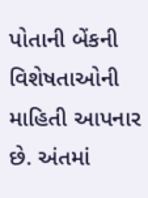પોતાની બેંકની વિશેષતાઓની માહિતી આપનાર છે. અંતમાં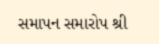સમાપન સમારોપ શ્રી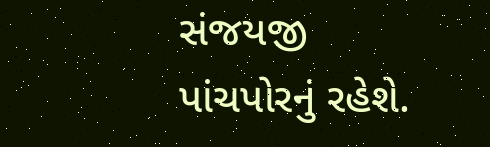સંજયજી પાંચપોરનું રહેશે.